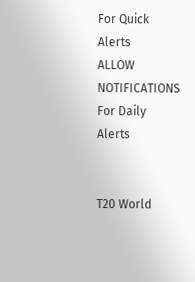For Quick Alerts
ALLOW NOTIFICATIONS
For Daily Alerts


T20 World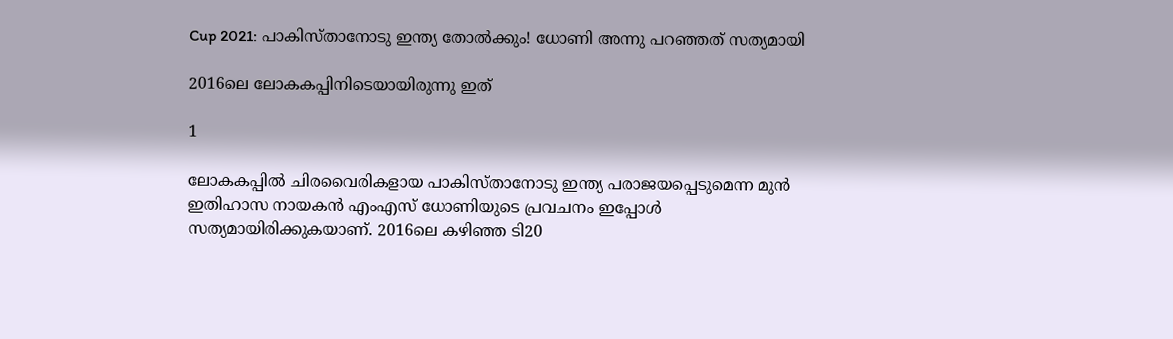Cup 2021: പാകിസ്താനോടു ഇന്ത്യ തോല്‍ക്കും! ധോണി അന്നു പറഞ്ഞത് സത്യമായി

2016ലെ ലോകകപ്പിനിടെയായിരുന്നു ഇത്

1

ലോകകപ്പില്‍ ചിരവൈരികളായ പാകിസ്താനോടു ഇന്ത്യ പരാജയപ്പെടുമെന്ന മുന്‍ ഇതിഹാസ നായകന്‍ എംഎസ് ധോണിയുടെ പ്രവചനം ഇപ്പോള്‍ സത്യമായിരിക്കുകയാണ്. 2016ലെ കഴിഞ്ഞ ടി20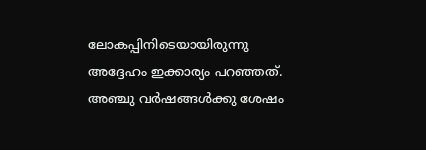ലോകപ്പിനിടെയായിരുന്നു അദ്ദേഹം ഇക്കാര്യം പറഞ്ഞത്. അഞ്ചു വര്‍ഷങ്ങള്‍ക്കു ശേഷം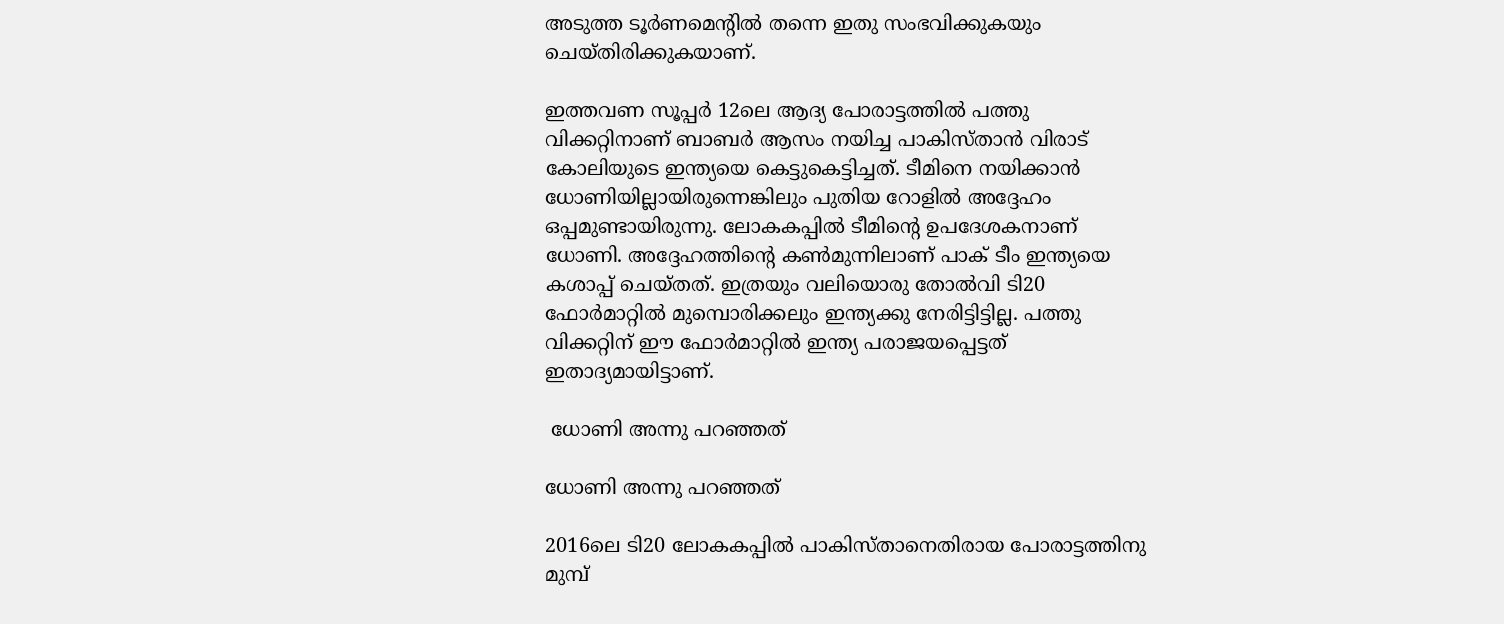അടുത്ത ടൂര്‍ണമെന്റില്‍ തന്നെ ഇതു സംഭവിക്കുകയും ചെയ്തിരിക്കുകയാണ്.

ഇത്തവണ സൂപ്പര്‍ 12ലെ ആദ്യ പോരാട്ടത്തില്‍ പത്തു വിക്കറ്റിനാണ് ബാബര്‍ ആസം നയിച്ച പാകിസ്താന്‍ വിരാട് കോലിയുടെ ഇന്ത്യയെ കെട്ടുകെട്ടിച്ചത്. ടീമിനെ നയിക്കാന്‍ ധോണിയില്ലായിരുന്നെങ്കിലും പുതിയ റോളില്‍ അദ്ദേഹം ഒപ്പമുണ്ടായിരുന്നു. ലോകകപ്പില്‍ ടീമിന്റെ ഉപദേശകനാണ് ധോണി. അദ്ദേഹത്തിന്റെ കണ്‍മുന്നിലാണ് പാക് ടീം ഇന്ത്യയെ കശാപ്പ് ചെയ്തത്. ഇത്രയും വലിയൊരു തോല്‍വി ടി20 ഫോര്‍മാറ്റില്‍ മുമ്പൊരിക്കലും ഇന്ത്യക്കു നേരിട്ടിട്ടില്ല. പത്തു വിക്കറ്റിന് ഈ ഫോര്‍മാറ്റില്‍ ഇന്ത്യ പരാജയപ്പെട്ടത് ഇതാദ്യമായിട്ടാണ്.

 ധോണി അന്നു പറഞ്ഞത്

ധോണി അന്നു പറഞ്ഞത്

2016ലെ ടി20 ലോകകപ്പില്‍ പാകിസ്താനെതിരായ പോരാട്ടത്തിനു മുമ്പ്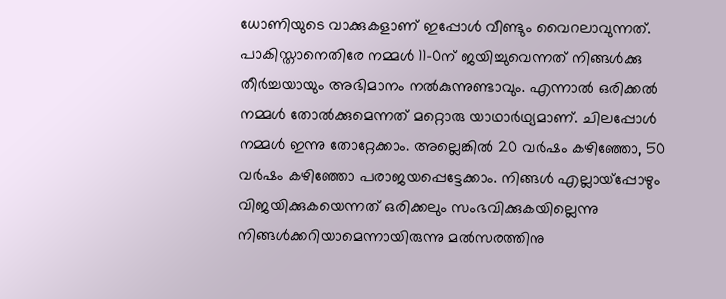ധോണിയുടെ വാക്കുകളാണ് ഇപ്പോള്‍ വീണ്ടും വൈറലാവുന്നത്. പാകിസ്താനെതിരേ നമ്മള്‍ 11-0ന് ജയിച്ചുവെന്നത് നിങ്ങള്‍ക്കു തീര്‍ച്ചയായും അഭിമാനം നല്‍കുന്നുണ്ടാവും. എന്നാല്‍ ഒരിക്കല്‍ നമ്മള്‍ തോല്‍ക്കുമെന്നത് മറ്റൊരു യാഥാര്‍ഥ്യമാണ്. ചിലപ്പോള്‍ നമ്മള്‍ ഇന്നു തോറ്റേക്കാം. അല്ലെങ്കില്‍ 20 വര്‍ഷം കഴിഞ്ഞോ, 50 വര്‍ഷം കഴിഞ്ഞോ പരാജയപ്പെട്ടേക്കാം. നിങ്ങള്‍ എല്ലായ്‌പ്പോഴും വിജയിക്കുകയെന്നത് ഒരിക്കലും സംഭവിക്കുകയില്ലെന്നു നിങ്ങള്‍ക്കറിയാമെന്നായിരുന്നു മല്‍സരത്തിനു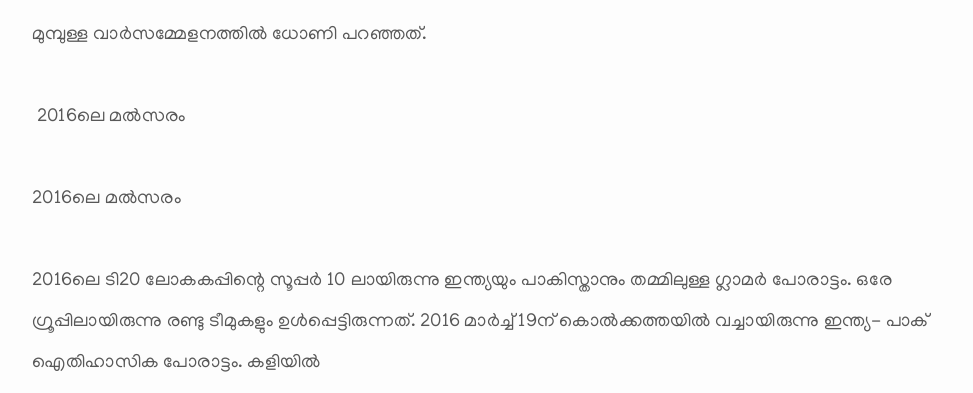മുമ്പുള്ള വാര്‍സമ്മേളനത്തില്‍ ധോണി പറഞ്ഞത്.

 2016ലെ മല്‍സരം

2016ലെ മല്‍സരം

2016ലെ ടി20 ലോകകപ്പിന്റെ സൂപ്പര്‍ 10 ലായിരുന്നു ഇന്ത്യയും പാകിസ്താനും തമ്മിലുള്ള ഗ്ലാമര്‍ പോരാട്ടം. ഒരേ ഗ്രൂപ്പിലായിരുന്നു രണ്ടു ടീമുകളും ഉള്‍പ്പെട്ടിരുന്നത്. 2016 മാര്‍ച്ച് 19ന് കൊല്‍ക്കത്തയില്‍ വച്ചായിരുന്നു ഇന്ത്യ- പാക് ഐതിഹാസിക പോരാട്ടം. കളിയില്‍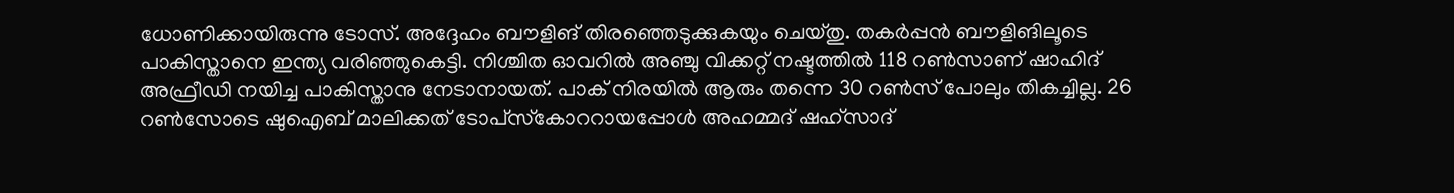ധോണിക്കായിരുന്നു ടോസ്. അദ്ദേഹം ബൗളിങ് തിരഞ്ഞെടുക്കുകയും ചെയ്തു. തകര്‍പ്പന്‍ ബൗളിങിലൂടെ പാകിസ്താനെ ഇന്ത്യ വരിഞ്ഞുകെട്ടി. നിശ്ചിത ഓവറില്‍ അഞ്ചു വിക്കറ്റ് നഷ്ടത്തില്‍ 118 റണ്‍സാണ് ഷാഹിദ് അഫ്രീഡി നയിച്ച പാകിസ്താനു നേടാനായത്. പാക് നിരയില്‍ ആരും തന്നെ 30 റണ്‍സ് പോലും തികച്ചില്ല. 26 റണ്‍സോടെ ഷുഐബ് മാലിക്കത് ടോപ്‌സ്‌കോററായപ്പോള്‍ അഹമ്മദ് ഷഹ്‌സാദ്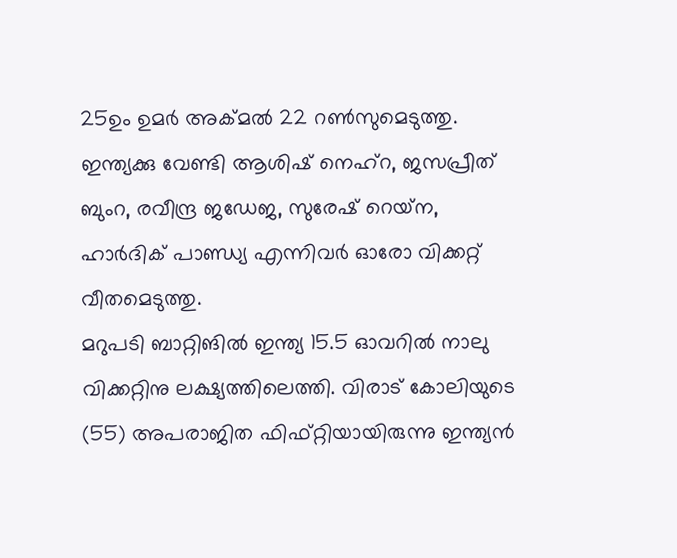25ഉം ഉമര്‍ അക്മല്‍ 22 റണ്‍സുമെടുത്തു. ഇന്ത്യക്കു വേണ്ടി ആശിഷ് നെഹ്‌റ, ജസപ്രീത് ബുംറ, രവീന്ദ്ര ജഡേജ, സുരേഷ് റെയ്‌ന, ഹാര്‍ദിക് പാണ്ഡ്യ എന്നിവര്‍ ഓരോ വിക്കറ്റ് വീതമെടുത്തു.
മറുപടി ബാറ്റിങില്‍ ഇന്ത്യ 15.5 ഓവറില്‍ നാലു വിക്കറ്റിനു ലക്ഷ്യത്തിലെത്തി. വിരാട് കോലിയുടെ (55) അപരാജിത ഫിഫ്റ്റിയായിരുന്നു ഇന്ത്യന്‍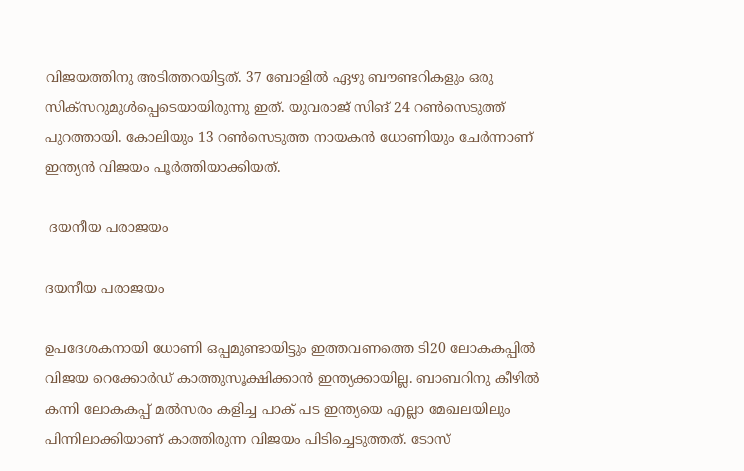വിജയത്തിനു അടിത്തറയിട്ടത്. 37 ബോളില്‍ ഏഴു ബൗണ്ടറികളും ഒരു സിക്‌സറുമുള്‍പ്പെടെയായിരുന്നു ഇത്. യുവരാജ് സിങ് 24 റണ്‍സെടുത്ത് പുറത്തായി. കോലിയും 13 റണ്‍സെടുത്ത നായകന്‍ ധോണിയും ചേര്‍ന്നാണ് ഇന്ത്യന്‍ വിജയം പൂര്‍ത്തിയാക്കിയത്.

 ദയനീയ പരാജയം

ദയനീയ പരാജയം

ഉപദേശകനായി ധോണി ഒപ്പമുണ്ടായിട്ടും ഇത്തവണത്തെ ടി20 ലോകകപ്പില്‍ വിജയ റെക്കോര്‍ഡ് കാത്തുസൂക്ഷിക്കാന്‍ ഇന്ത്യക്കായില്ല. ബാബറിനു കീഴില്‍ കന്നി ലോകകപ്പ് മല്‍സരം കളിച്ച പാക് പട ഇന്ത്യയെ എല്ലാ മേഖലയിലും പിന്നിലാക്കിയാണ് കാത്തിരുന്ന വിജയം പിടിച്ചെടുത്തത്. ടോസ്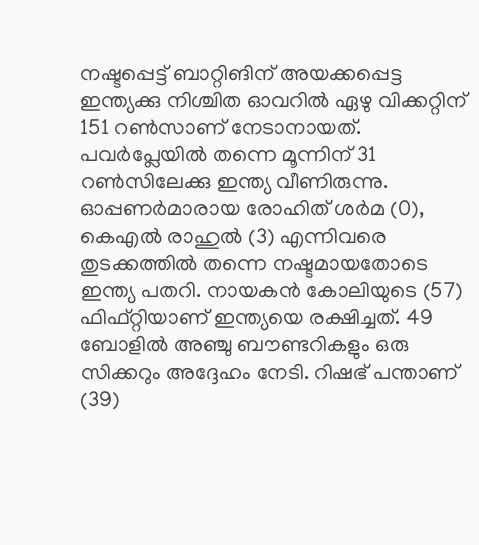നഷ്ടപ്പെട്ട് ബാറ്റിങിന് അയക്കപ്പെട്ട ഇന്ത്യക്കു നിശ്ചിത ഓവറില്‍ ഏഴു വിക്കറ്റിന് 151 റണ്‍സാണ് നേടാനായത്. പവര്‍പ്ലേയില്‍ തന്നെ മൂന്നിന് 31 റണ്‍സിലേക്കു ഇന്ത്യ വീണിരുന്നു. ഓപ്പണര്‍മാരായ രോഹിത് ശര്‍മ (0), കെഎല്‍ രാഹുല്‍ (3) എന്നിവരെ തുടക്കത്തില്‍ തന്നെ നഷ്ടമായതോടെ ഇന്ത്യ പതറി. നായകന്‍ കോലിയുടെ (57) ഫിഫ്റ്റിയാണ് ഇന്ത്യയെ രക്ഷിച്ചത്. 49 ബോളില്‍ അഞ്ചു ബൗണ്ടറികളും ഒരു സിക്കറും അദ്ദേഹം നേടി. റിഷഭ് പന്താണ് (39)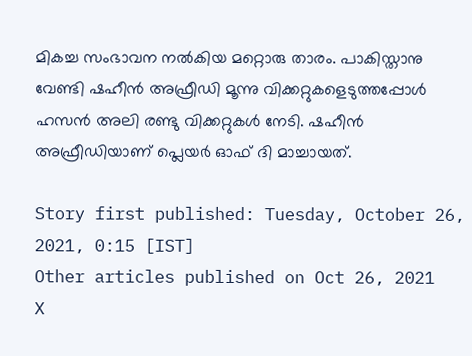മികച്ച സംഭാവന നല്‍കിയ മറ്റൊരു താരം. പാകിസ്താനു വേണ്ടി ഷഹീന്‍ അഫ്രീഡി മൂന്നു വിക്കറ്റുകളെടുത്തപ്പോള്‍ ഹസന്‍ അലി രണ്ടു വിക്കറ്റുകള്‍ നേടി. ഷഹീന്‍ അഫ്രീഡിയാണ് പ്ലെയര്‍ ഓഫ് ദി മാച്ചായത്.

Story first published: Tuesday, October 26, 2021, 0:15 [IST]
Other articles published on Oct 26, 2021
X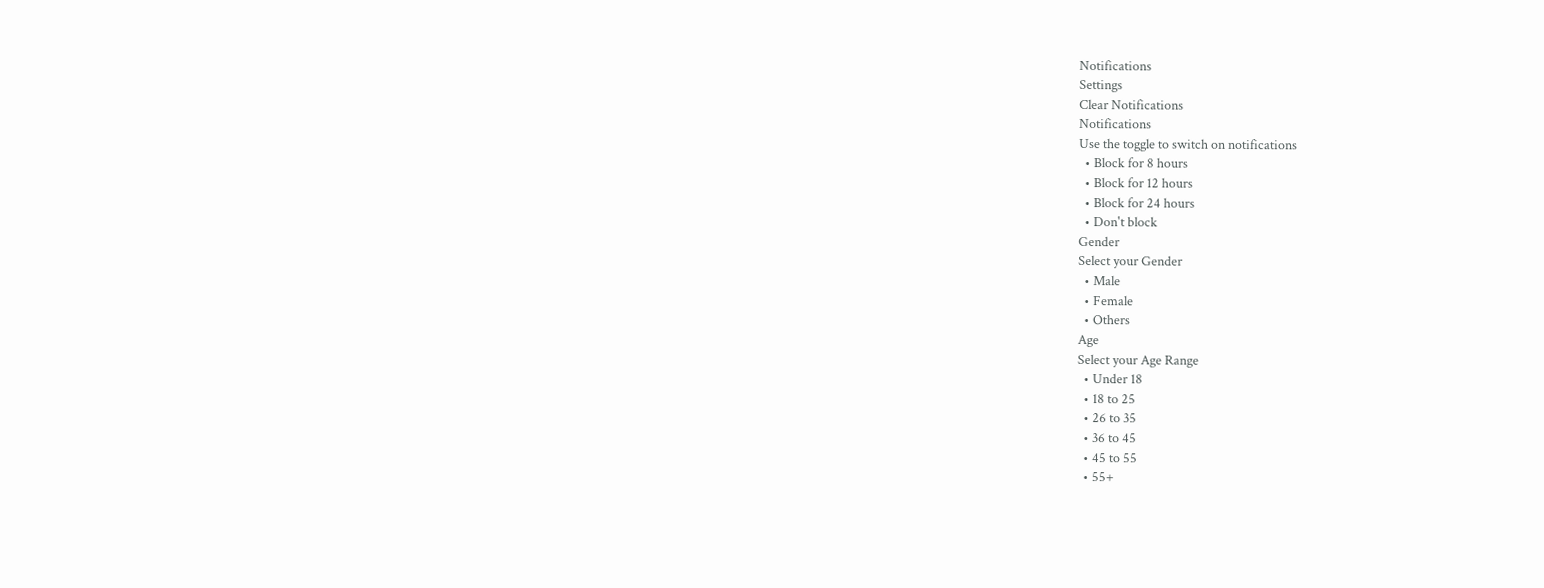Notifications
Settings
Clear Notifications
Notifications
Use the toggle to switch on notifications
  • Block for 8 hours
  • Block for 12 hours
  • Block for 24 hours
  • Don't block
Gender
Select your Gender
  • Male
  • Female
  • Others
Age
Select your Age Range
  • Under 18
  • 18 to 25
  • 26 to 35
  • 36 to 45
  • 45 to 55
  • 55+